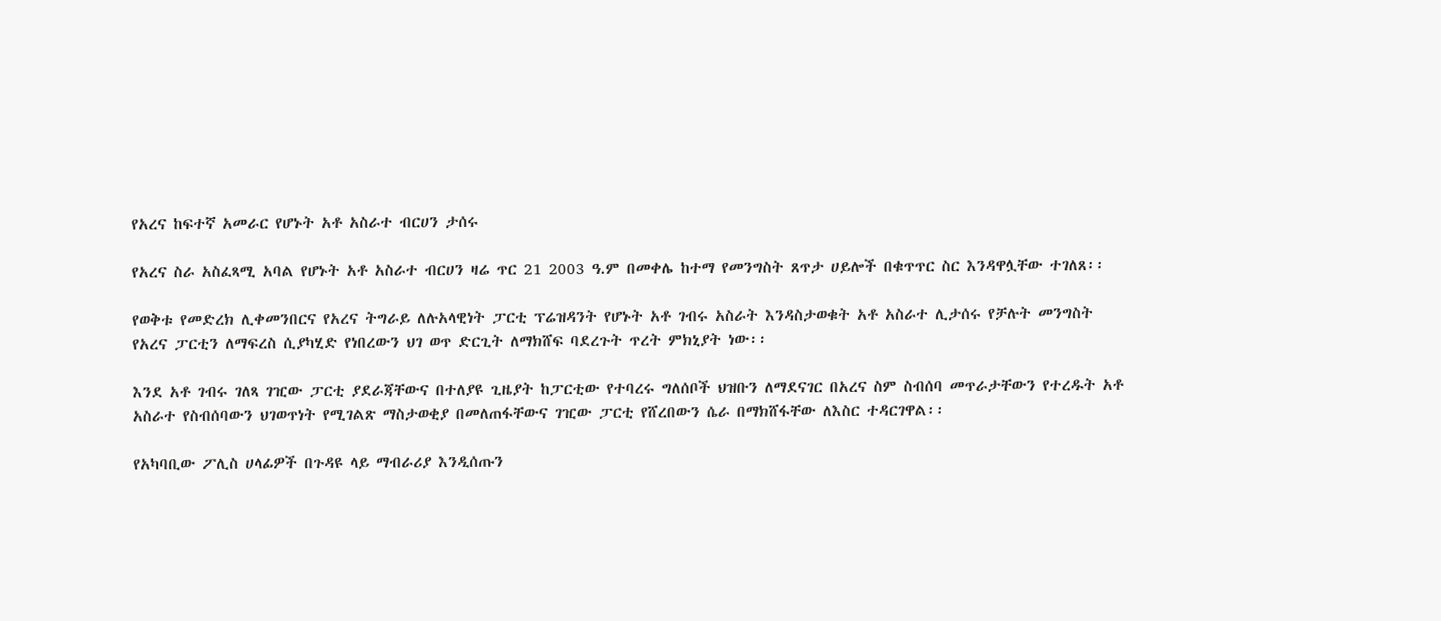የአረና ከፍተኛ አመራር የሆኑት አቶ አስራተ ብርሀን ታሰሩ

የአረና ስራ አስፈጻሚ አባል የሆኑት አቶ አስራተ ብርሀን ዛሬ ጥር 21 2003 ዓ.ም በመቀሌ ከተማ የመንግስት ጸጥታ ሀይሎች በቁጥጥር ስር እንዳዋሏቸው ተገለጸ፡፡

የወቅቱ የመድረክ ሊቀመንበርና የአረና ትግራይ ለሉአላዊነት ፓርቲ ፕሬዝዳንት የሆኑት አቶ ገብሩ አስራት እንዳስታወቁት አቶ አስራተ ሊታሰሩ የቻሉት መንግስት የአረና ፓርቲን ለማፍረስ ሲያካሂድ የነበረውን ህገ ወጥ ድርጊት ለማክሸፍ ባደረጉት ጥረት ምክኒያት ነው፡፡

እንደ አቶ ገብሩ ገለጻ ገዢው ፓርቲ ያደራጃቸውና በተለያዩ ጊዜያት ከፓርቲው የተባረሩ ግለሰቦች ህዝቡን ለማደናገር በአረና ስም ስብሰባ መጥራታቸውን የተረዱት አቶ አስራተ የስብሰባውን ህገወጥነት የሚገልጽ ማስታወቂያ በመለጠፋቸውና ገዢው ፓርቲ የሸረበውን ሴራ በማክሸፋቸው ለእስር ተዳርገዋል፡፡

የአካባቢው ፖሊስ ሀላፊዎች በጉዳዩ ላይ ማብራሪያ እንዲሰጡን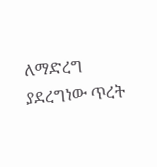ለማድረግ ያደረግነው ጥረት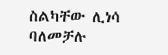ስልካቸው ሊነሳ ባለመቻሉ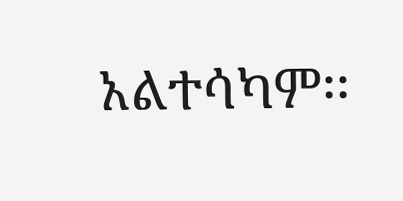አልተሳካም፡፡